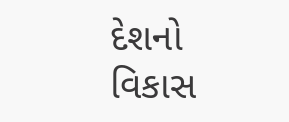દેશનો વિકાસ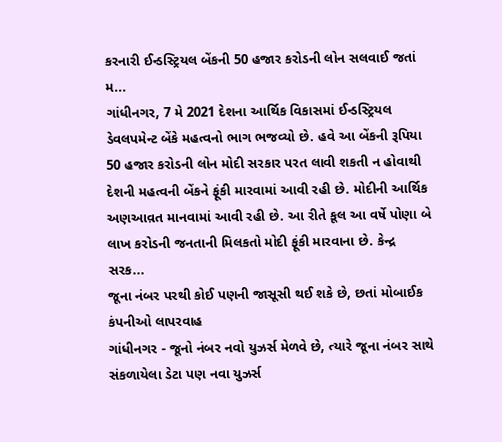કરનારી ઈન્ડસ્ટ્રિયલ બેંકની 50 હજાર કરોડની લોન સલવાઈ જતાં મ...
ગાંધીનગર, 7 મે 2021 દેશના આર્થિક વિકાસમાં ઈન્ડસ્ટ્રિયલ ડેવલપમેન્ટ બેંકે મહત્વનો ભાગ ભજવ્યો છે. હવે આ બેંકની રૂપિયા 50 હજાર કરોડની લોન મોદી સરકાર પરત લાવી શકતી ન હોવાથી દેશની મહત્વની બેંકને ફૂંકી મારવામાં આવી રહી છે. મોદીની આર્થિક અણઆવ઼ત માનવામાં આવી રહી છે. આ રીતે કૂલ આ વર્ષે પોણા બે લાખ કરોડની જનતાની મિલકતો મોદી ફૂંકી મારવાના છે. કેન્દ્ર સરક...
જૂના નંબર પરથી કોઈ પણની જાસૂસી થઈ શકે છે, છતાં મોબાઈક કંપનીઓ લાપરવાહ
ગાંધીનગર - જૂનો નંબર નવો યુઝર્સ મેળવે છે, ત્યારે જૂના નંબર સાથે સંકળાયેલા ડેટા પણ નવા યુઝર્સ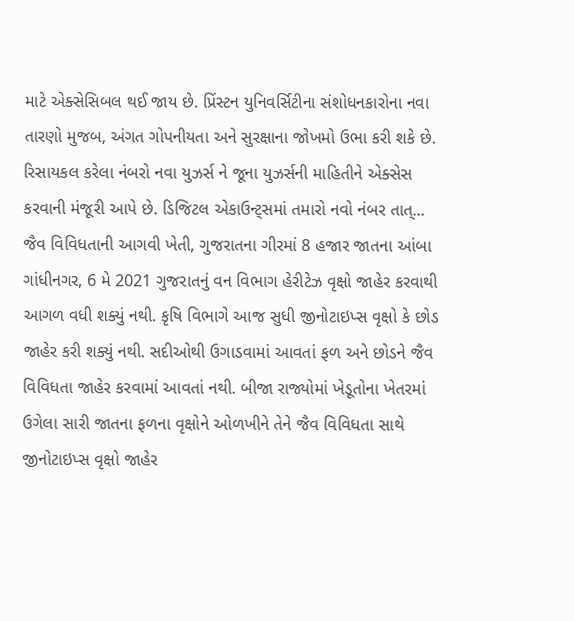માટે એક્સેસિબલ થઈ જાય છે. પ્રિંસ્ટન યુનિવર્સિટીના સંશોધનકારોના નવા તારણો મુજબ, અંગત ગોપનીયતા અને સુરક્ષાના જોખમો ઉભા કરી શકે છે. રિસાયકલ કરેલા નંબરો નવા યુઝર્સ ને જૂના યુઝર્સની માહિતીને એક્સેસ કરવાની મંજૂરી આપે છે. ડિજિટલ એકાઉન્ટ્સમાં તમારો નવો નંબર તાત્...
જૈવ વિવિધતાની આગવી ખેતી, ગુજરાતના ગીરમાં 8 હજાર જાતના આંબા
ગાંધીનગર, 6 મે 2021 ગુજરાતનું વન વિભાગ હેરીટેઝ વૃક્ષો જાહેર કરવાથી આગળ વધી શક્યું નથી. કૃષિ વિભાગે આજ સુધી જીનોટાઇપ્સ વૃક્ષો કે છોડ જાહેર કરી શક્યું નથી. સદીઓથી ઉગાડવામાં આવતાં ફળ અને છોડને જૈવ વિવિધતા જાહેર કરવામાં આવતાં નથી. બીજા રાજ્યોમાં ખેડૂતોના ખેતરમાં ઉગેલા સારી જાતના ફળના વૃક્ષોને ઓળખીને તેને જૈવ વિવિધતા સાથે જીનોટાઇપ્સ વૃક્ષો જાહેર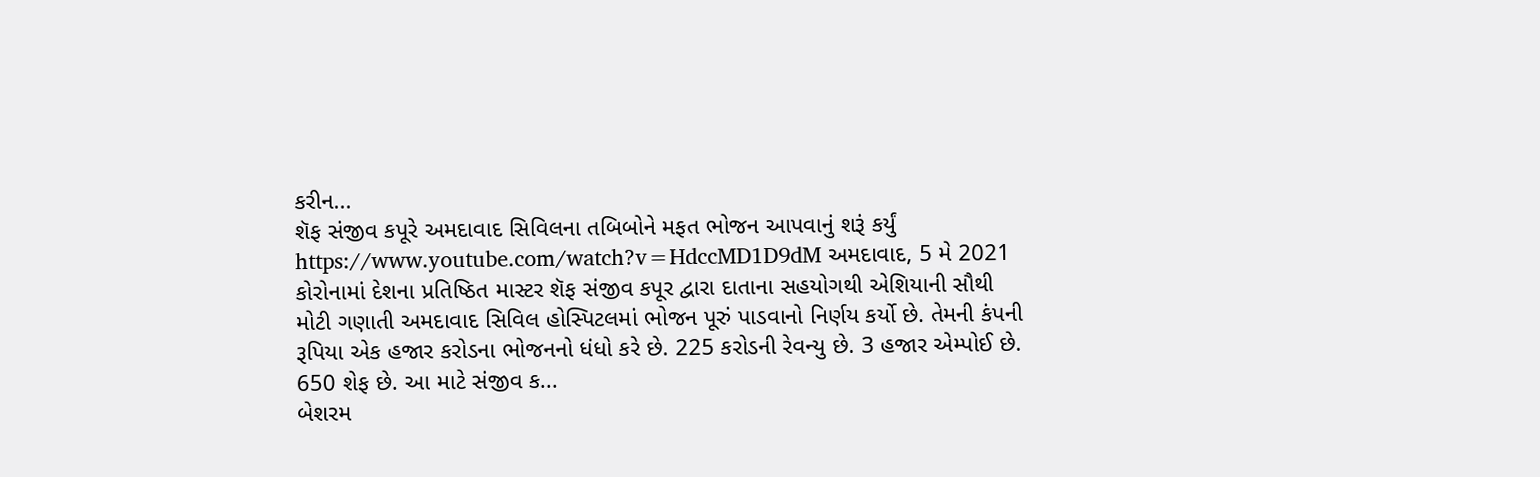કરીન...
શૅફ સંજીવ કપૂરે અમદાવાદ સિવિલના તબિબોને મફત ભોજન આપવાનું શરૂં કર્યું
https://www.youtube.com/watch?v=HdccMD1D9dM અમદાવાદ, 5 મે 2021 કોરોનામાં દેશના પ્રતિષ્ઠિત માસ્ટર શૅફ સંજીવ કપૂર દ્વારા દાતાના સહયોગથી એશિયાની સૌથી મોટી ગણાતી અમદાવાદ સિવિલ હોસ્પિટલમાં ભોજન પૂરું પાડવાનો નિર્ણય કર્યો છે. તેમની કંપની રૂપિયા એક હજાર કરોડના ભોજનનો ધંધો કરે છે. 225 કરોડની રેવન્યુ છે. 3 હજાર એમ્પોઈ છે. 650 શેફ છે. આ માટે સંજીવ ક...
બેશરમ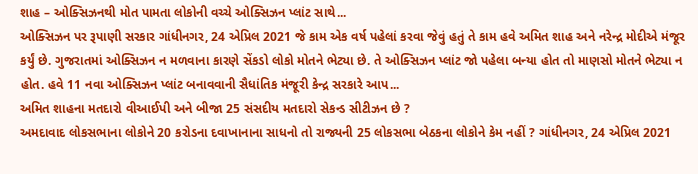શાહ – ઓક્સિઝનથી મોત પામતા લોકોની વચ્ચે ઓક્સિઝન પ્લાંટ સાથે...
ઓક્સિઝન પર રૂપાણી સરકાર ગાંધીનગર, 24 એપ્રિલ 2021 જે કામ એક વર્ષ પહેલાં કરવા જેવું હતું તે કામ હવે અમિત શાહ અને નરેન્દ્ર મોદીએ મંજૂર કર્યું છે. ગુજરાતમાં ઓક્સિઝન ન મળવાના કારણે સેંકડો લોકો મોતને ભેટ્યા છે. તે ઓક્સિઝન પ્લાંટ જો પહેલા બન્યા હોત તો માણસો મોતને ભેટ્યા ન હોત. હવે 11 નવા ઓક્સિઝન પ્લાંટ બનાવવાની સૈધાંતિક મંજૂરી કેન્દ્ર સરકારે આપ...
અમિત શાહના મતદારો વીઆઈપી અને બીજા 25 સંસદીય મતદારો સેકન્ડ સીટીઝન છે ?
અમદાવાદ લોકસભાના લોકોને 20 કરોડના દવાખાનાના સાધનો તો રાજ્યની 25 લોકસભા બેઠકના લોકોને કેમ નહીં ? ગાંધીનગર, 24 એપ્રિલ 2021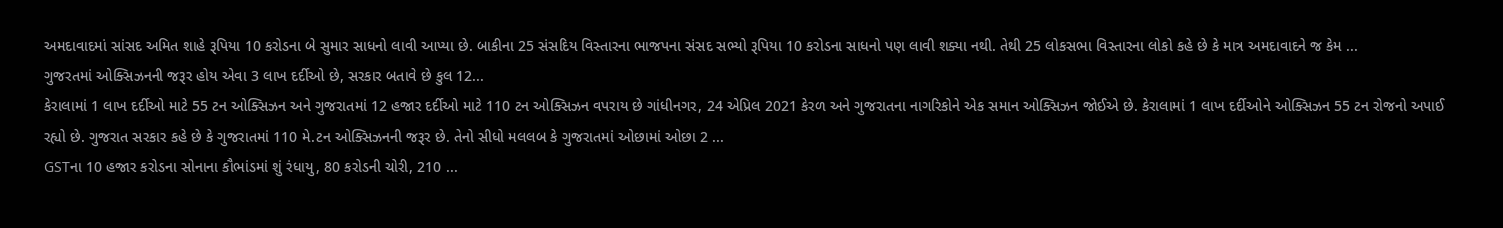અમદાવાદમાં સાંસદ અમિત શાહે રૂપિયા 10 કરોડના બે સુમાર સાધનો લાવી આપ્યા છે. બાકીના 25 સંસદિય વિસ્તારના ભાજપના સંસદ સભ્યો રૂપિયા 10 કરોડના સાધનો પણ લાવી શક્યા નથી. તેથી 25 લોકસભા વિસ્તારના લોકો કહે છે કે માત્ર અમદાવાદને જ કેમ ...
ગુજરતમાં ઓક્સિઝનની જરૂર હોય એવા 3 લાખ દર્દીઓ છે, સરકાર બતાવે છે કુલ 12...
કેરાલામાં 1 લાખ દર્દીઓ માટે 55 ટન ઓક્સિઝન અને ગુજરાતમાં 12 હજાર દર્દીઓ માટે 110 ટન ઓક્સિઝન વપરાય છે ગાંધીનગર, 24 એપ્રિલ 2021 કેરળ અને ગુજરાતના નાગરિકોને એક સમાન ઓક્સિઝન જોઈએ છે. કેરાલામાં 1 લાખ દર્દીઓને ઓક્સિઝન 55 ટન રોજનો અપાઈ રહ્યો છે. ગુજરાત સરકાર કહે છે કે ગુજરાતમાં 110 મે.ટન ઓક્સિઝનની જરૂર છે. તેનો સીધો મલલબ કે ગુજરાતમાં ઓછામાં ઓછા 2 ...
GSTના 10 હજાર કરોડના સોનાના કૌભાંડમાં શું રંધાયુ, 80 કરોડની ચોરી, 210 ...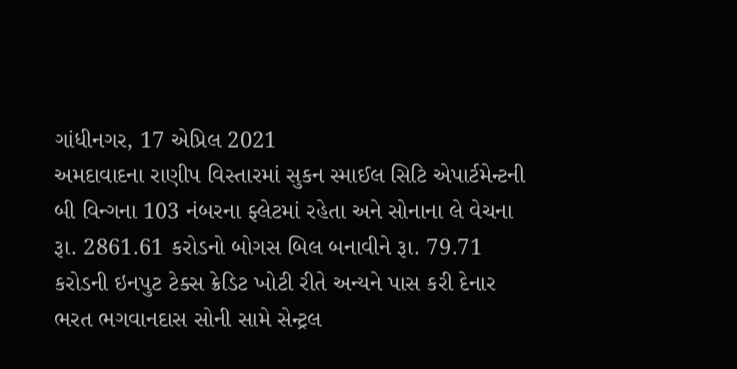ગાંધીનગર, 17 એપ્રિલ 2021
અમદાવાદના રાણીપ વિસ્તારમાં સુકન સ્માઈલ સિટિ એપાર્ટમેન્ટની બી વિન્ગના 103 નંબરના ફ્લેટમાં રહેતા અને સોનાના લે વેચના રૂા. 2861.61 કરોડનો બોગસ બિલ બનાવીને રૂા. 79.71 કરોડની ઇનપુટ ટેક્સ ક્રેડિટ ખોટી રીતે અન્યને પાસ કરી દેનાર ભરત ભગવાનદાસ સોની સામે સેન્ટ્રલ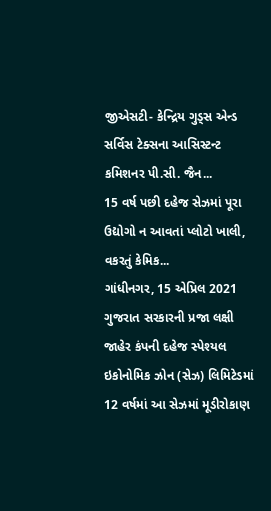જીએસટી- કેન્દ્રિય ગુડ્સ એન્ડ સર્વિસ ટેક્સના આસિસ્ટન્ટ કમિશનર પી.સી. જૈન...
15 વર્ષ પછી દહેજ સેઝમાં પૂરા ઉદ્યોગો ન આવતાં પ્લોટો ખાલી, વકરતું કેમિક...
ગાંધીનગર, 15 એપ્રિલ 2021
ગુજરાત સરકારની પ્રજા લક્ષી જાહેર કંપની દહેજ સ્પેશ્યલ ઇકોનોમિક ઝોન (સેઝ) લિમિટેડમાં 12 વર્ષમાં આ સેઝમાં મૂડીરોકાણ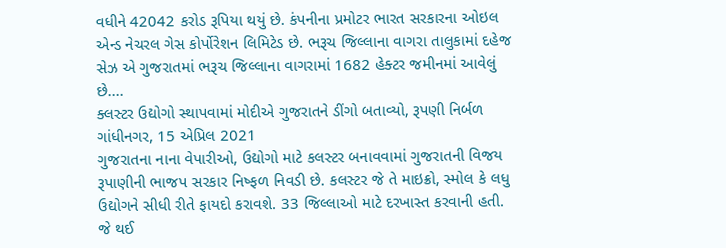વધીને 42042 કરોડ રૂપિયા થયું છે. કંપનીના પ્રમોટર ભારત સરકારના ઓઇલ એન્ડ નેચરલ ગેસ કોર્પોરેશન લિમિટેડ છે. ભરૂચ જિલ્લાના વાગરા તાલુકામાં દહેજ સેઝ એ ગુજરાતમાં ભરૂચ જિલ્લાના વાગરામાં 1682 હેક્ટર જમીનમાં આવેલું છે....
ક્લસ્ટર ઉદ્યોગો સ્થાપવામાં મોદીએ ગુજરાતને ડીંગો બતાવ્યો, રૂપણી નિર્બળ
ગાંધીનગર, 15 એપ્રિલ 2021
ગુજરાતના નાના વેપારીઓ, ઉદ્યોગો માટે કલસ્ટર બનાવવામાં ગુજરાતની વિજય રૂપાણીની ભાજપ સરકાર નિષ્ફળ નિવડી છે. કલસ્ટર જે તે માઇક્રો, સ્મોલ કે લધુ ઉદ્યોગને સીધી રીતે ફાયદો કરાવશે. 33 જિલ્લાઓ માટે દરખાસ્ત કરવાની હતી. જે થઈ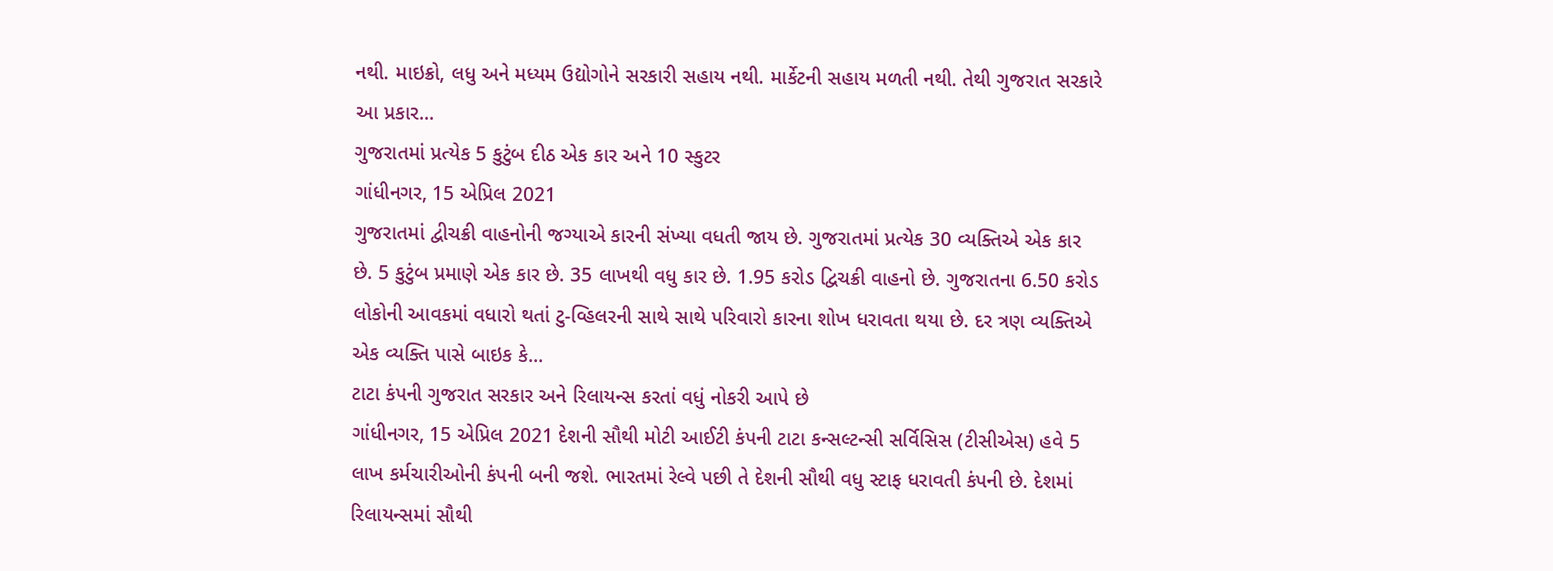નથી. માઇક્રો, લધુ અને મધ્યમ ઉદ્યોગોને સરકારી સહાય નથી. માર્કેટની સહાય મળતી નથી. તેથી ગુજરાત સરકારે આ પ્રકાર...
ગુજરાતમાં પ્રત્યેક 5 કુટુંબ દીઠ એક કાર અને 10 સ્કુટર
ગાંધીનગર, 15 એપ્રિલ 2021
ગુજરાતમાં દ્વીચક્રી વાહનોની જગ્યાએ કારની સંખ્યા વધતી જાય છે. ગુજરાતમાં પ્રત્યેક 30 વ્યક્તિએ એક કાર છે. 5 કુટુંબ પ્રમાણે એક કાર છે. 35 લાખથી વધુ કાર છે. 1.95 કરોડ દ્વિચક્રી વાહનો છે. ગુજરાતના 6.50 કરોડ લોકોની આવકમાં વધારો થતાં ટુ-વ્હિલરની સાથે સાથે પરિવારો કારના શોખ ધરાવતા થયા છે. દર ત્રણ વ્યક્તિએ એક વ્યક્તિ પાસે બાઇક કે...
ટાટા કંપની ગુજરાત સરકાર અને રિલાયન્સ કરતાં વધું નોકરી આપે છે
ગાંધીનગર, 15 એપ્રિલ 2021 દેશની સૌથી મોટી આઈટી કંપની ટાટા કન્સલ્ટન્સી સર્વિસિસ (ટીસીએસ) હવે 5 લાખ કર્મચારીઓની કંપની બની જશે. ભારતમાં રેલ્વે પછી તે દેશની સૌથી વધુ સ્ટાફ ધરાવતી કંપની છે. દેશમાં રિલાયન્સમાં સૌથી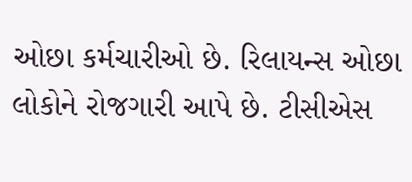ઓછા કર્મચારીઓ છે. રિલાયન્સ ઓછા લોકોને રોજગારી આપે છે. ટીસીએસ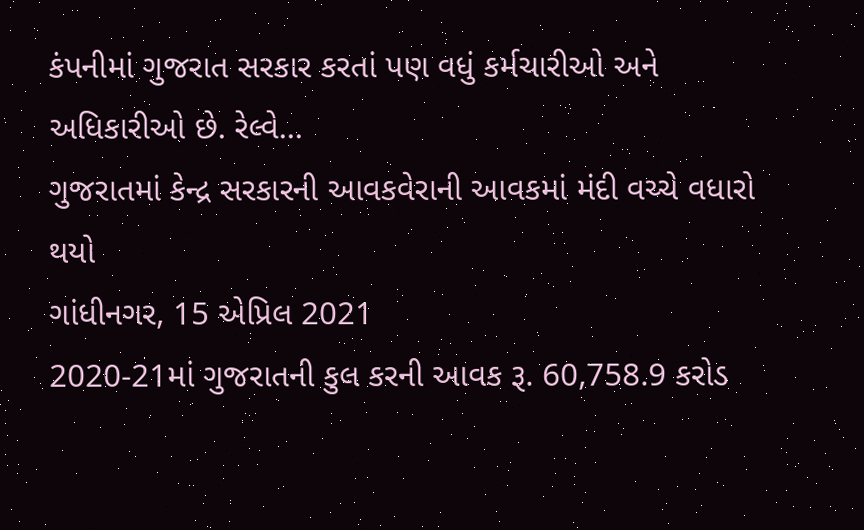કંપનીમાં ગુજરાત સરકાર કરતાં પણ વધું કર્મચારીઓ અને અધિકારીઓ છે. રેલ્વે...
ગુજરાતમાં કેન્દ્ર સરકારની આવકવેરાની આવકમાં મંદી વચ્ચે વધારો થયો
ગાંધીનગર, 15 એપ્રિલ 2021
2020-21માં ગુજરાતની કુલ કરની આવક રૂ. 60,758.9 કરોડ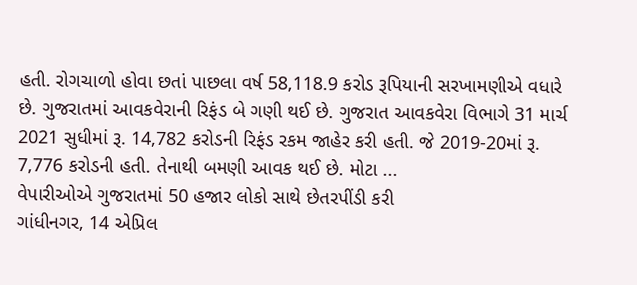હતી. રોગચાળો હોવા છતાં પાછલા વર્ષ 58,118.9 કરોડ રૂપિયાની સરખામણીએ વધારે છે. ગુજરાતમાં આવકવેરાની રિફંડ બે ગણી થઈ છે. ગુજરાત આવકવેરા વિભાગે 31 માર્ચ 2021 સુધીમાં રૂ. 14,782 કરોડની રિફંડ રકમ જાહેર કરી હતી. જે 2019-20માં રૂ. 7,776 કરોડની હતી. તેનાથી બમણી આવક થઈ છે. મોટા ...
વેપારીઓએ ગુજરાતમાં 50 હજાર લોકો સાથે છેતરપીંડી કરી
ગાંધીનગર, 14 એપ્રિલ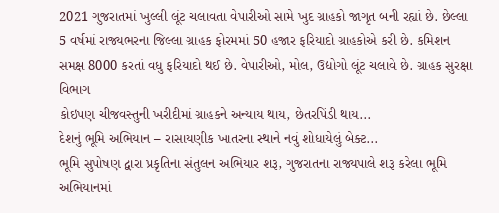2021 ગુજરાતમાં ખુલ્લી લૂંટ ચલાવતા વેપારીઓ સામે ખુદ ગ્રાહકો જાગૃત બની રહ્યાં છે. છેલ્લા
5 વર્ષમાં રાજ્યભરના જિલ્લા ગ્રાહક ફોરમમાં 50 હજાર ફરિયાદો ગ્રાહકોએ કરી છે. કમિશન સમક્ષ 8000 કરતાં વધુ ફરિયાદો થઈ છે. વેપારીઓ, મોલ, ઉદ્યોગો લૂંટ ચલાવે છે. ગ્રાહક સુરક્ષા વિભાગ
કોઇપણ ચીજવસ્તુની ખરીદીમાં ગ્રાહકને અન્યાય થાય, છેતરપિંડી થાય...
દેશનું ભૂમિ અભિયાન – રાસાયણીક ખાતરના સ્થાને નવું શોધાયેલું બેક્ટ...
ભૂમિ સુપોષણ દ્વારા પ્રકૃતિના સંતુલન અભિયાર શરૂ, ગુજરાતના રાજ્યપાલે શરૂ કરેલા ભૂમિ અભિયાનમાં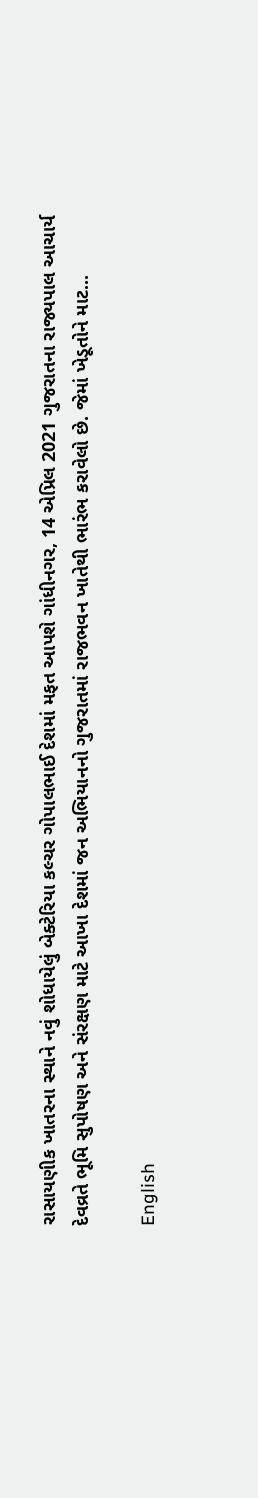રાસાયણીક ખાતરના સ્થાને નવું શોધાયેલું બેક્ટેરિયા કલ્ચર ગોપાલભાઈ દેશમાં મફત આપશે ગાંધીનગર, 14 એપ્રિલ 2021 ગુજરાતના રાજ્યપાલ આચાર્ય દેવવ્રતે ભૂમિ સુપોષણ અને સંરક્ષણ માટે આખા દેશમાં જન અભિયાનનો ગુજરાતમાં રાજભવન ખાતેથી ભારંભ કરાવેલો છે. જેમાં ખેડૂતોને માટ...

English